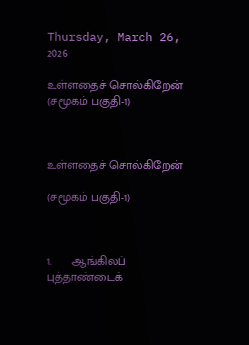Thursday, March 26, 2026

உள்ளதைச் சொல்கிறேன் (சமூகம் பகுதி-1)



உள்ளதைச் சொல்கிறேன்

(சமூகம் பகுதி-1)



1.      ஆங்கிலப் புத்தாண்டைக்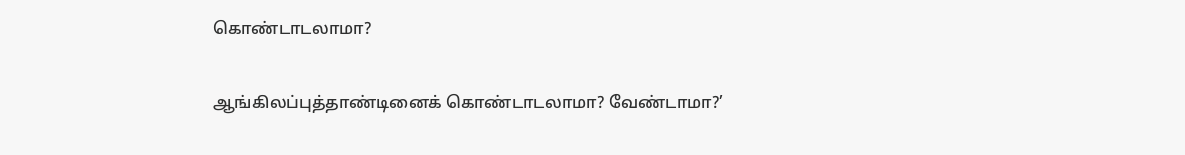கொண்டாடலாமா?

ஆங்கிலப்புத்தாண்டினைக் கொண்டாடலாமா? வேண்டாமா?’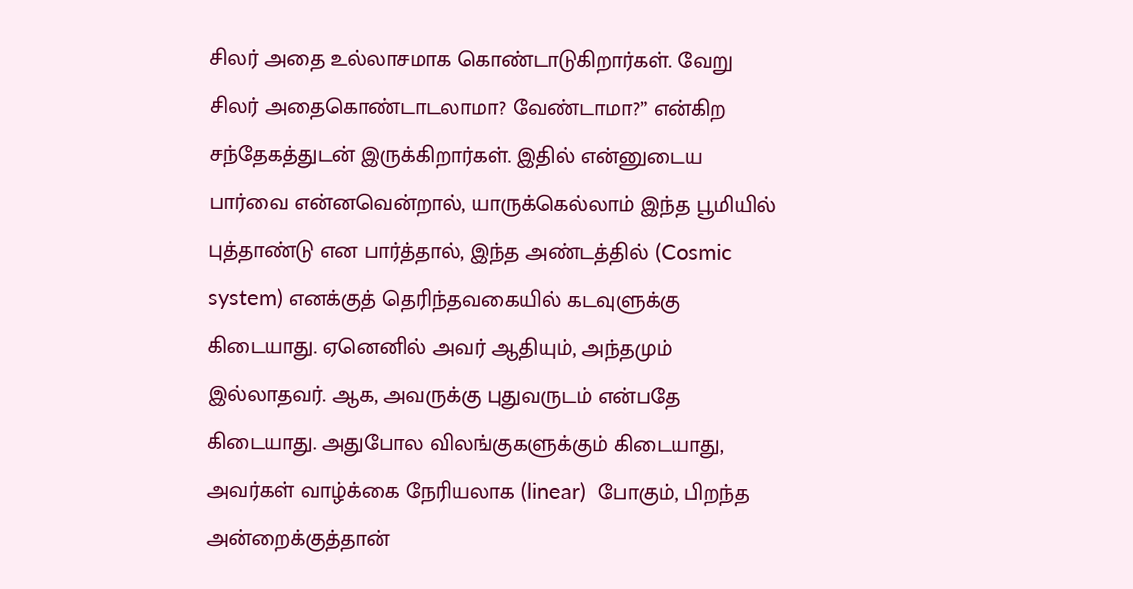சிலர் அதை உல்லாசமாக கொண்டாடுகிறார்கள். வேறு சிலர் அதைகொண்டாடலாமா? வேண்டாமா?” என்கிற சந்தேகத்துடன் இருக்கிறார்கள். இதில் என்னுடைய பார்வை என்னவென்றால், யாருக்கெல்லாம் இந்த பூமியில் புத்தாண்டு என பார்த்தால், இந்த அண்டத்தில் (Cosmic system) எனக்குத் தெரிந்தவகையில் கடவுளுக்கு கிடையாது. ஏனெனில் அவர் ஆதியும், அந்தமும் இல்லாதவர். ஆக, அவருக்கு புதுவருடம் என்பதே கிடையாது. அதுபோல விலங்குகளுக்கும் கிடையாது, அவர்கள் வாழ்க்கை நேரியலாக (linear)  போகும், பிறந்த அன்றைக்குத்தான்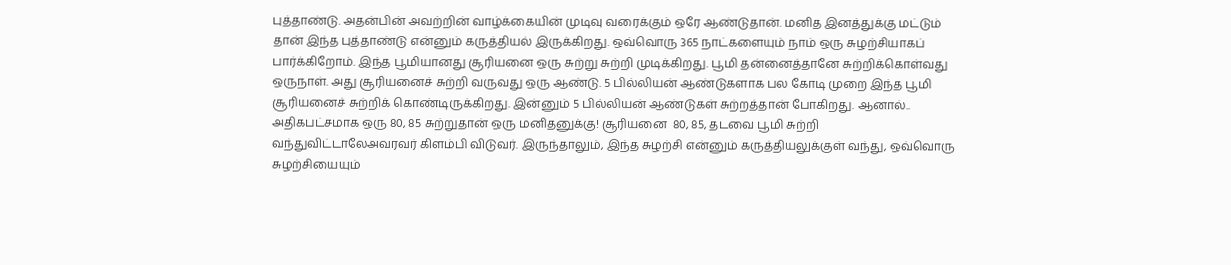புத்தாண்டு. அதன்பின் அவற்றின் வாழ்க்கையின் முடிவு வரைக்கும் ஒரே ஆண்டுதான். மனித இனத்துக்கு மட்டும் தான் இந்த புத்தாண்டு என்னும் கருத்தியல் இருக்கிறது. ஒவ்வொரு 365 நாட்களையும் நாம் ஒரு சுழற்சியாகப் பார்க்கிறோம். இந்த பூமியானது சூரியனை ஒரு சுற்று சுற்றி முடிக்கிறது. பூமி தன்னைத்தானே சுற்றிக்கொள்வது ஒருநாள். அது சூரியனைச் சுற்றி வருவது ஒரு ஆண்டு. 5 பில்லியன் ஆண்டுகளாக பல கோடி முறை இந்த பூமி சூரியனைச் சுற்றிக் கொண்டிருக்கிறது. இன்னும் 5 பில்லியன் ஆண்டுகள் சுற்றத்தான் போகிறது. ஆனால்.. அதிகபட்சமாக ஒரு 80, 85 சுற்றுதான் ஒரு மனிதனுக்கு! சூரியனை  80, 85, தடவை பூமி சுற்றி வந்துவிட்டாலேஅவரவர் கிளம்பி விடுவர். இருந்தாலும், இந்த சுழற்சி என்னும் கருத்தியலுக்குள் வந்து, ஒவ்வொரு சுழற்சியையும்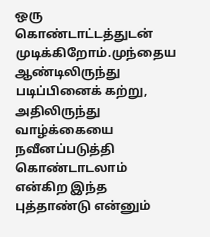ஒரு கொண்டாட்டத்துடன் முடிக்கிறோம்.முந்தைய ஆண்டிலிருந்து படிப்பினைக் கற்று, அதிலிருந்து வாழ்க்கையை நவீனப்படுத்தி கொண்டாடலாம் என்கிற இந்த புத்தாண்டு என்னும்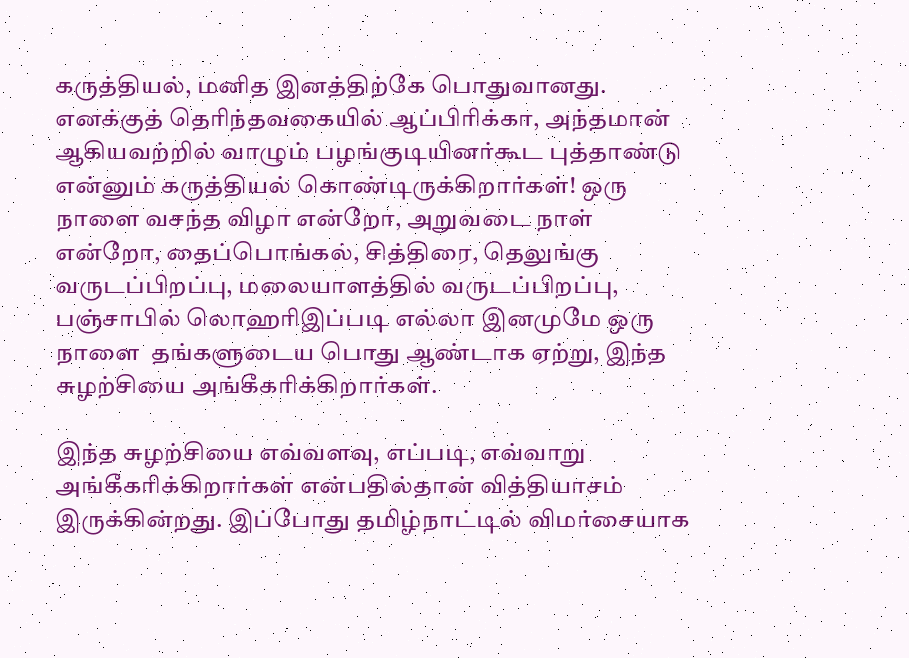கருத்தியல், மனித இனத்திற்கே பொதுவானது. எனக்குத் தெரிந்தவகையில் ஆப்பிரிக்கா, அந்தமான் ஆகியவற்றில் வாழும் பழங்குடியினர்கூட புத்தாண்டு என்னும் கருத்தியல் கொண்டிருக்கிறார்கள்! ஒரு நாளை வசந்த விழா என்றோ, அறுவடை நாள் என்றோ, தைப்பொங்கல், சித்திரை, தெலுங்கு வருடப்பிறப்பு, மலையாளத்தில் வருடப்பிறப்பு, பஞ்சாபில் லொஹரிஇப்படி எல்லா இனமுமே ஒரு நாளை  தங்களுடைய பொது ஆண்டாக ஏற்று, இந்த சுழற்சியை அங்கீகரிக்கிறார்கள்.

இந்த சுழற்சியை எவ்வளவு, எப்படி, எவ்வாறு அங்கீகரிக்கிறார்கள் என்பதில்தான் வித்தியாசம் இருக்கின்றது. இப்போது தமிழ்நாட்டில் விமர்சையாக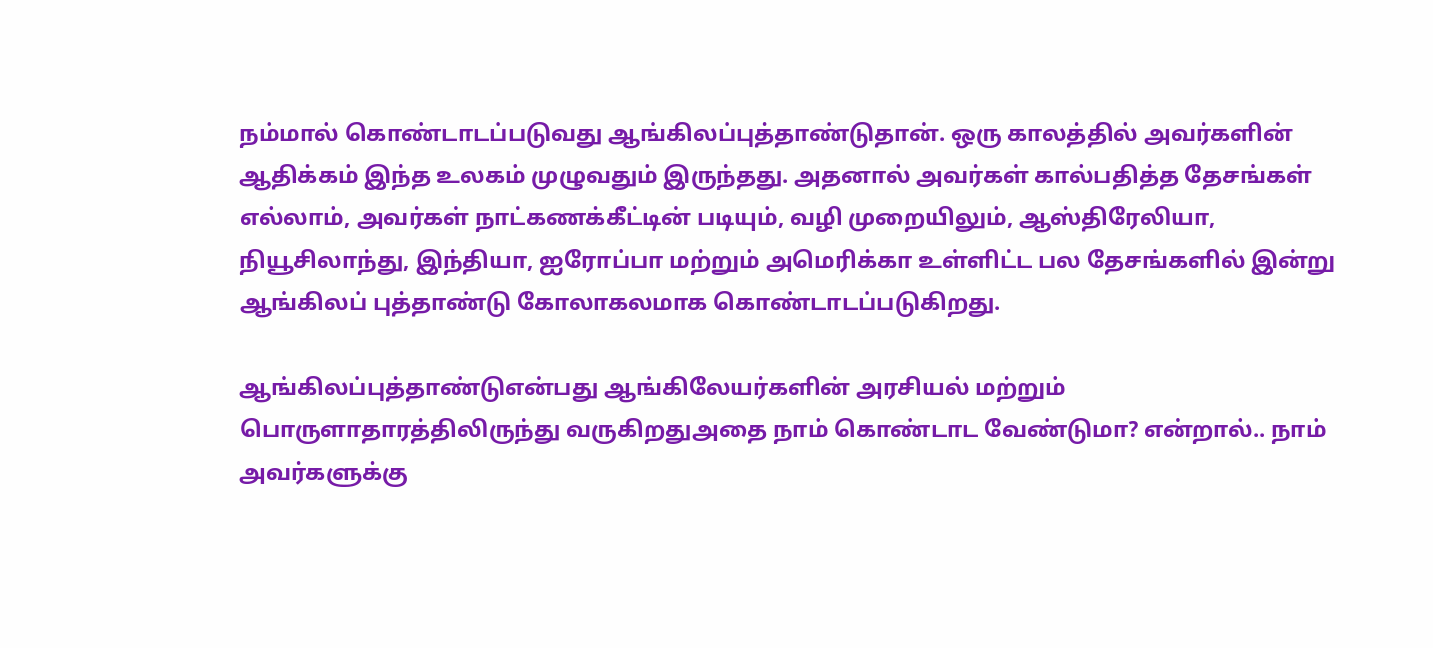நம்மால் கொண்டாடப்படுவது ஆங்கிலப்புத்தாண்டுதான். ஒரு காலத்தில் அவர்களின் ஆதிக்கம் இந்த உலகம் முழுவதும் இருந்தது. அதனால் அவர்கள் கால்பதித்த தேசங்கள் எல்லாம், அவர்கள் நாட்கணக்கீட்டின் படியும், வழி முறையிலும், ஆஸ்திரேலியா, நியூசிலாந்து, இந்தியா, ஐரோப்பா மற்றும் அமெரிக்கா உள்ளிட்ட பல தேசங்களில் இன்று ஆங்கிலப் புத்தாண்டு கோலாகலமாக கொண்டாடப்படுகிறது.

ஆங்கிலப்புத்தாண்டுஎன்பது ஆங்கிலேயர்களின் அரசியல் மற்றும் பொருளாதாரத்திலிருந்து வருகிறதுஅதை நாம் கொண்டாட வேண்டுமா? என்றால்.. நாம் அவர்களுக்கு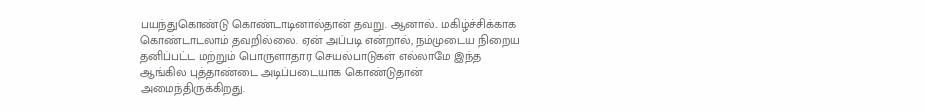பயந்துகொண்டு கொண்டாடினால்தான் தவறு. ஆனால்.. மகிழ்ச்சிக்காக கொண்டாடலாம் தவறில்லை. ஏன் அப்படி என்றால், நம்முடைய நிறைய தனிப்பட்ட மற்றும் பொருளாதார செயல்பாடுகள் எல்லாமே இந்த ஆங்கில புத்தாண்டை அடிப்படையாக கொண்டுதான் அமைந்திருக்கிறது.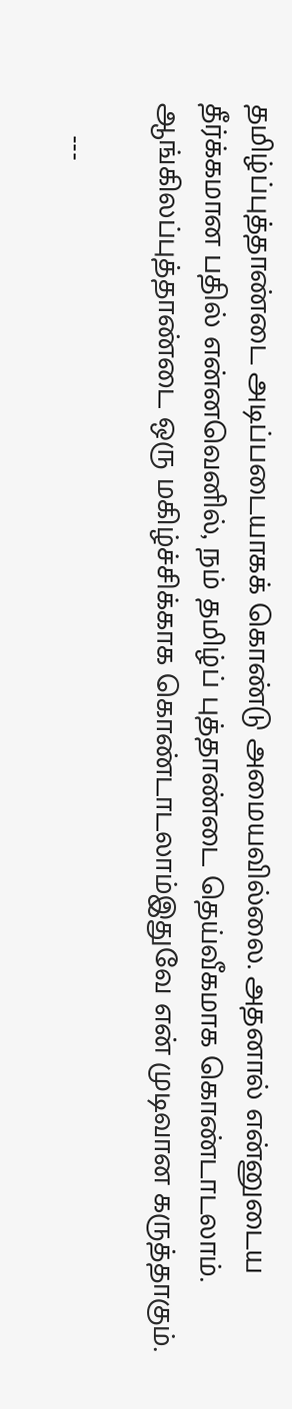தமிழ்ப்புத்தாண்டை அடிப்படையாகக் கொண்டு அமையவில்லை. அதனால் என்னுடைய தீர்க்கமான பதில் என்னவெனில், நம் தமிழ்ப் புத்தாண்டை தெய்வீகமாக கொண்டாடலாம். ஆங்கிலப்புத்தாண்டை ஒரு மகிழ்ச்சிக்காக கொண்டாடலாம்இதுவே என் முடிவான கருத்தாகும்.

    ---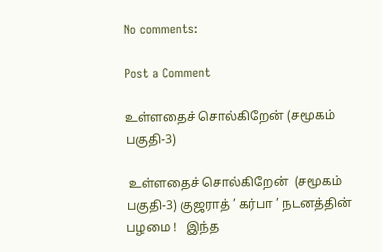No comments:

Post a Comment

உள்ளதைச் சொல்கிறேன் (சமூகம் பகுதி-3)

 உள்ளதைச் சொல்கிறேன்  (சமூகம் பகுதி-3) குஜராத் ’ கர்பா ’ நடனத்தின் பழமை !   இந்த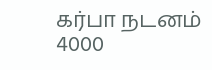கர்பா நடனம் 4000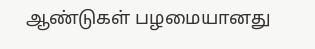ஆண்டுகள் பழமையானது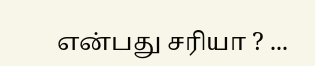என்பது சரியா ? ...